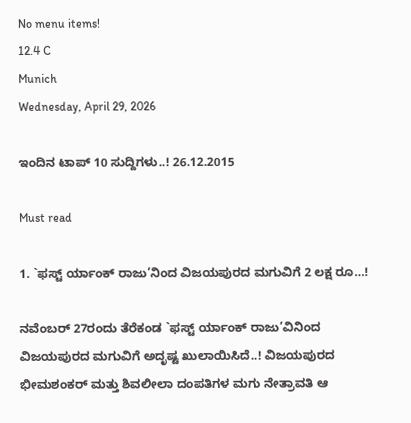No menu items!
12.4 C
Munich
Wednesday, April 29, 2026

ಇಂದಿನ ಟಾಪ್ 10 ಸುದ್ದಿಗಳು..! 26.12.2015

Must read

1. `ಫಸ್ಟ್ ರ್ಯಾಂಕ್ ರಾಜು’ನಿಂದ ವಿಜಯಪುರದ ಮಗುವಿಗೆ 2 ಲಕ್ಷ ರೂ…!

ನವೆಂಬರ್ 27ರಂದು ತೆರೆಕಂಡ `ಫಸ್ಟ್ ರ್ಯಾಂಕ್ ರಾಜು’ವಿನಿಂದ ವಿಜಯಪುರದ ಮಗುವಿಗೆ ಅದೃಷ್ಟ ಖುಲಾಯಿಸಿದೆ..! ವಿಜಯಪುರದ ಭೀಮಶಂಕರ್ ಮತ್ತು ಶಿವಲೀಲಾ ದಂಪತಿಗಳ ಮಗು ನೇತ್ರಾವತಿ ಆ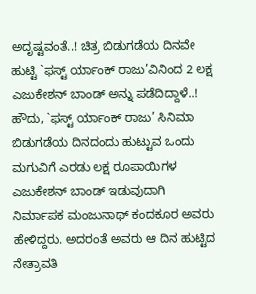ಅದೃಷ್ಟವಂತೆ..! ಚಿತ್ರ ಬಿಡುಗಡೆಯ ದಿನವೇ ಹುಟ್ಟಿ `ಫಸ್ಟ್ ರ್ಯಾಂಕ್ ರಾಜು’ವಿನಿಂದ 2 ಲಕ್ಷ ಎಜುಕೇಶನ್ ಬಾಂಡ್ ಅನ್ನು ಪಡೆದಿದ್ದಾಳೆ..!
ಹೌದು, `ಫಸ್ಟ್ ರ್ಯಾಂಕ್ ರಾಜು’ ಸಿನಿಮಾ ಬಿಡುಗಡೆಯ ದಿನದಂದು ಹುಟ್ಟುವ ಒಂದು ಮಗುವಿಗೆ ಎರಡು ಲಕ್ಷ ರೂಪಾಯಿಗಳ ಎಜುಕೇಶನ್ ಬಾಂಡ್ ಇಡುವುದಾಗಿ ನಿರ್ಮಾಪಕ ಮಂಜುನಾಥ್ ಕಂದಕೂರ ಅವರು ಹೇಳಿದ್ದರು. ಅದರಂತೆ ಅವರು ಆ ದಿನ ಹುಟ್ಟಿದ ನೇತ್ರಾವತಿ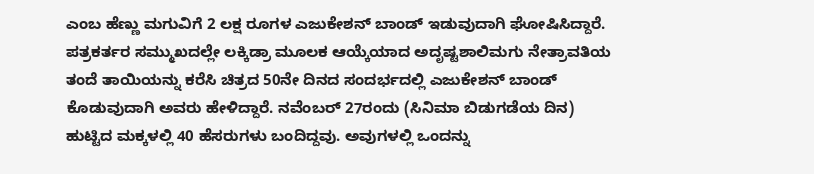ಎಂಬ ಹೆಣ್ಣು ಮಗುವಿಗೆ 2 ಲಕ್ಷ ರೂಗಳ ಎಜುಕೇಶನ್ ಬಾಂಡ್ ಇಡುವುದಾಗಿ ಘೋಷಿಸಿದ್ದಾರೆ. ಪತ್ರಕರ್ತರ ಸಮ್ಮುಖದಲ್ಲೇ ಲಕ್ಕಿಡ್ರಾ ಮೂಲಕ ಆಯ್ಕೆಯಾದ ಅದೃಷ್ಟಶಾಲಿಮಗು ನೇತ್ರಾವತಿಯ ತಂದೆ ತಾಯಿಯನ್ನು ಕರೆಸಿ ಚಿತ್ರದ 50ನೇ ದಿನದ ಸಂದರ್ಭದಲ್ಲಿ ಎಜುಕೇಶನ್ ಬಾಂಡ್ ಕೊಡುವುದಾಗಿ ಅವರು ಹೇಳಿದ್ದಾರೆ. ನವೆಂಬರ್ 27ರಂದು (ಸಿನಿಮಾ ಬಿಡುಗಡೆಯ ದಿನ) ಹುಟ್ಟಿದ ಮಕ್ಕಳಲ್ಲಿ 40 ಹೆಸರುಗಳು ಬಂದಿದ್ದವು. ಅವುಗಳಲ್ಲಿ ಒಂದನ್ನು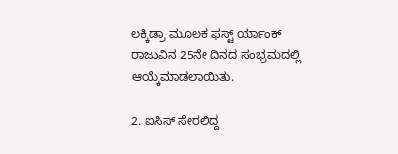ಲಕ್ಕಿಡ್ರಾ ಮೂಲಕ ಫಸ್ಟ್ ರ್ಯಾಂಕ್ ರಾಜುವಿನ 25ನೇ ದಿನದ ಸಂಭ್ರಮದಲ್ಲಿ ಆಯ್ಕೆಮಾಡಲಾಯಿತು.

2. ಐಸಿಸ್ ಸೇರಲಿದ್ದ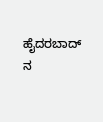ಹೈದರಬಾದ್ ನ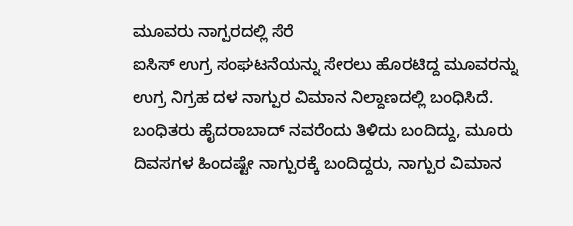ಮೂವರು ನಾಗ್ಪರದಲ್ಲಿ ಸೆರೆ
ಐಸಿಸ್ ಉಗ್ರ ಸಂಘಟನೆಯನ್ನು ಸೇರಲು ಹೊರಟಿದ್ದ ಮೂವರನ್ನು ಉಗ್ರ ನಿಗ್ರಹ ದಳ ನಾಗ್ಪುರ ವಿಮಾನ ನಿಲ್ದಾಣದಲ್ಲಿ ಬಂಧಿಸಿದೆ.
ಬಂಧಿತರು ಹೈದರಾಬಾದ್ ನವರೆಂದು ತಿಳಿದು ಬಂದಿದ್ದು, ಮೂರು ದಿವಸಗಳ ಹಿಂದಷ್ಟೇ ನಾಗ್ಪುರಕ್ಕೆ ಬಂದಿದ್ದರು, ನಾಗ್ಪುರ ವಿಮಾನ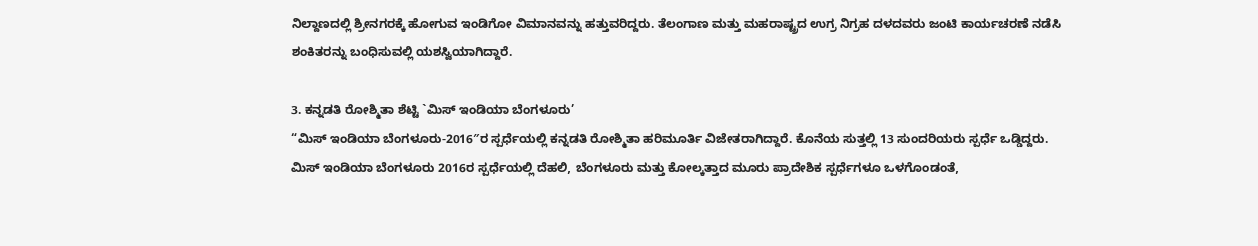ನಿಲ್ದಾಣದಲ್ಲಿ ಶ್ರೀನಗರಕ್ಕೆ ಹೋಗುವ ಇಂಡಿಗೋ ವಿಮಾನವನ್ನು ಹತ್ತುವರಿದ್ದರು. ತೆಲಂಗಾಣ ಮತ್ತು ಮಹರಾಷ್ಟ್ರದ ಉಗ್ರ ನಿಗ್ರಹ ದಳದವರು ಜಂಟಿ ಕಾರ್ಯಚರಣೆ ನಡೆಸಿ ಶಂಕಿತರನ್ನು ಬಂಧಿಸುವಲ್ಲಿ ಯಶಸ್ವಿಯಾಗಿದ್ದಾರೆ.

3. ಕನ್ನಡತಿ ರೋಶ್ಮಿತಾ ಶೆಟ್ಟಿ `ಮಿಸ್ ಇಂಡಿಯಾ ಬೆಂಗಳೂರು’
“ಮಿಸ್ ಇಂಡಿಯಾ ಬೆಂಗಳೂರು-2016″ರ ಸ್ಪರ್ಧೆಯಲ್ಲಿ ಕನ್ನಡತಿ ರೋಶ್ಮಿತಾ ಹರಿಮೂರ್ತಿ ವಿಜೇತರಾಗಿದ್ದಾರೆ. ಕೊನೆಯ ಸುತ್ತಲ್ಲಿ 13 ಸುಂದರಿಯರು ಸ್ಪರ್ಧೆ ಒಡ್ಡಿದ್ದರು.
ಮಿಸ್ ಇಂಡಿಯಾ ಬೆಂಗಳೂರು 2016ರ ಸ್ಪರ್ಧೆಯಲ್ಲಿ ದೆಹಲಿ, ಬೆಂಗಳೂರು ಮತ್ತು ಕೋಲ್ಕತ್ತಾದ ಮೂರು ಪ್ರಾದೇಶಿಕ ಸ್ಪರ್ಧೆಗಳೂ ಒಳಗೊಂಡಂತೆ,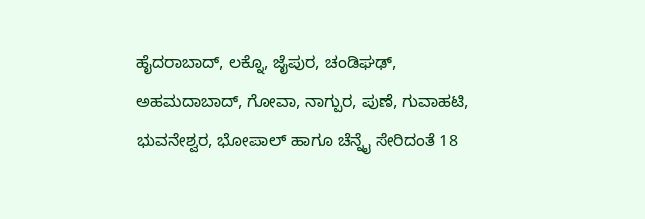ಹೈದರಾಬಾದ್, ಲಕ್ನೊ, ಜೈಪುರ, ಚಂಡಿಘಢ್, ಅಹಮದಾಬಾದ್, ಗೋವಾ, ನಾಗ್ಪುರ, ಪುಣೆ, ಗುವಾಹಟಿ, ಭುವನೇಶ್ವರ, ಭೋಪಾಲ್ ಹಾಗೂ ಚೆನ್ನೈ ಸೇರಿದಂತೆ 18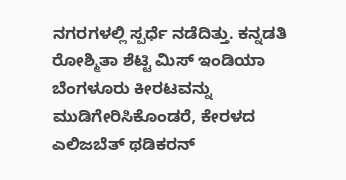ನಗರಗಳಲ್ಲಿ ಸ್ಪರ್ಧೆ ನಡೆದಿತ್ತು. ಕನ್ನಡತಿ ರೋಶ್ಮಿತಾ ಶೆಟ್ಟಿ ಮಿಸ್ ಇಂಡಿಯಾ ಬೆಂಗಳೂರು ಕೀರಟವನ್ನು ಮುಡಿಗೇರಿಸಿಕೊಂಡರೆ, ಕೇರಳದ ಎಲಿಜಬೆತ್ ಥಡಿಕರನ್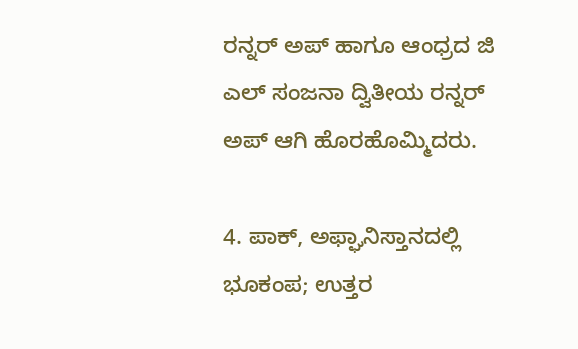ರನ್ನರ್ ಅಪ್ ಹಾಗೂ ಆಂಧ್ರದ ಜಿ ಎಲ್ ಸಂಜನಾ ದ್ವಿತೀಯ ರನ್ನರ್ ಅಪ್ ಆಗಿ ಹೊರಹೊಮ್ಮಿದರು.

4. ಪಾಕ್, ಅಫ್ಘಾನಿಸ್ತಾನದಲ್ಲಿ ಭೂಕಂಪ; ಉತ್ತರ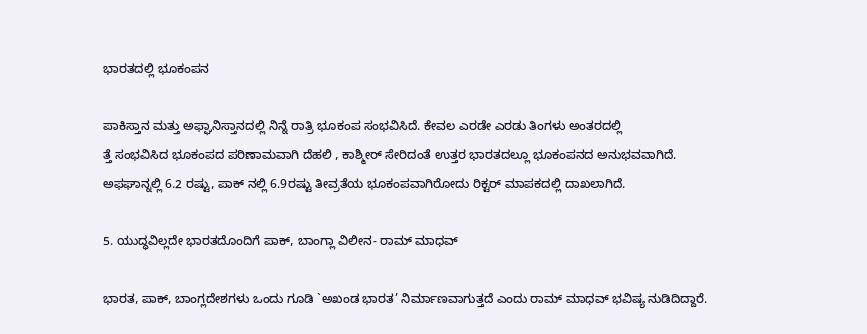ಭಾರತದಲ್ಲಿ ಭೂಕಂಪನ

ಪಾಕಿಸ್ತಾನ ಮತ್ತು ಅಫ್ಘಾನಿಸ್ತಾನದಲ್ಲಿ ನಿನ್ನೆ ರಾತ್ರಿ ಭೂಕಂಪ ಸಂಭವಿಸಿದೆ. ಕೇವಲ ಎರಡೇ ಎರಡು ತಿಂಗಳು ಅಂತರದಲ್ಲಿ
ತ್ತೆ ಸಂಭವಿಸಿದ ಭೂಕಂಪದ ಪರಿಣಾಮವಾಗಿ ದೆಹಲಿ , ಕಾಶ್ಮೀರ್ ಸೇರಿದಂತೆ ಉತ್ತರ ಭಾರತದಲ್ಲೂ ಭೂಕಂಪನದ ಅನುಭವವಾಗಿದೆ.
ಅಫಘಾನ್ನಲ್ಲಿ 6.2 ರಷ್ಟು, ಪಾಕ್ ನಲ್ಲಿ 6.9ರಷ್ಟು ತೀವ್ರತೆಯ ಭೂಕಂಪವಾಗಿರೋದು ರಿಕ್ಟರ್ ಮಾಪಕದಲ್ಲಿ ದಾಖಲಾಗಿದೆ.

5. ಯುದ್ಧವಿಲ್ಲದೇ ಭಾರತದೊಂದಿಗೆ ಪಾಕ್, ಬಾಂಗ್ಲಾ ವಿಲೀನ- ರಾಮ್ ಮಾಧವ್

ಭಾರತ, ಪಾಕ್, ಬಾಂಗ್ಲದೇಶಗಳು ಒಂದು ಗೂಡಿ `ಅಖಂಡ ಭಾರತ’ ನಿರ್ಮಾಣವಾಗುತ್ತದೆ ಎಂದು ರಾಮ್ ಮಾಧವ್ ಭವಿಷ್ಯ ನುಡಿದಿದ್ದಾರೆ.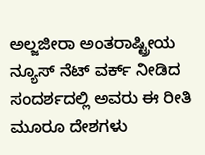ಅಲ್ಜಜೀರಾ ಅಂತರಾಷ್ಟ್ರೀಯ ನ್ಯೂಸ್ ನೆಟ್ ವರ್ಕ್ ನೀಡಿದ ಸಂದರ್ಶದಲ್ಲಿ ಅವರು ಈ ರೀತಿ ಮೂರೂ ದೇಶಗಳು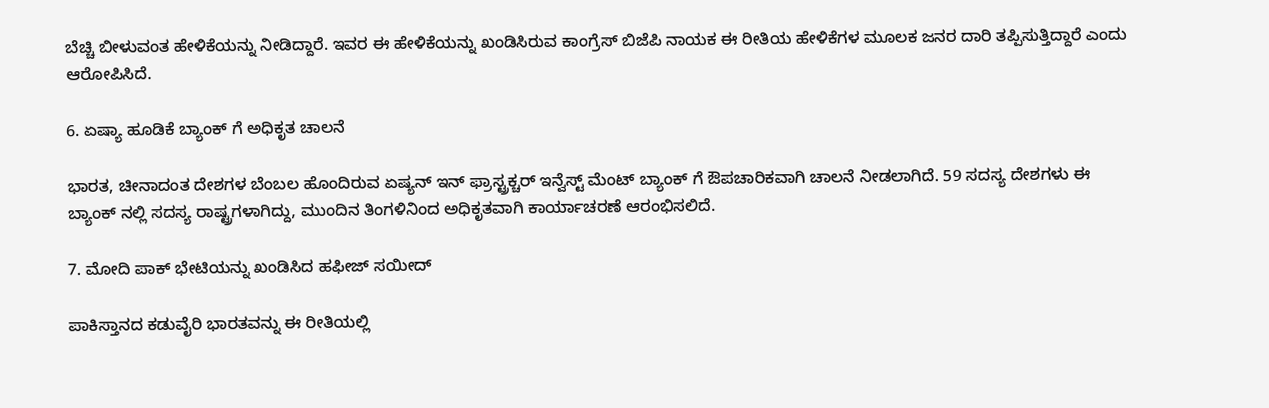ಬೆಚ್ಚಿ ಬೀಳುವಂತ ಹೇಳಿಕೆಯನ್ನು ನೀಡಿದ್ದಾರೆ. ಇವರ ಈ ಹೇಳಿಕೆಯನ್ನು ಖಂಡಿಸಿರುವ ಕಾಂಗ್ರೆಸ್ ಬಿಜೆಪಿ ನಾಯಕ ಈ ರೀತಿಯ ಹೇಳಿಕೆಗಳ ಮೂಲಕ ಜನರ ದಾರಿ ತಪ್ಪಿಸುತ್ತಿದ್ದಾರೆ ಎಂದು ಆರೋಪಿಸಿದೆ.

6. ಏಷ್ಯಾ ಹೂಡಿಕೆ ಬ್ಯಾಂಕ್ ಗೆ ಅಧಿಕೃತ ಚಾಲನೆ

ಭಾರತ, ಚೀನಾದಂತ ದೇಶಗಳ ಬೆಂಬಲ ಹೊಂದಿರುವ ಏಷ್ಯನ್ ಇನ್ ಫ್ರಾಸ್ಟ್ರಕ್ಚರ್ ಇನ್ವೆಸ್ಟ್ ಮೆಂಟ್ ಬ್ಯಾಂಕ್ ಗೆ ಔಪಚಾರಿಕವಾಗಿ ಚಾಲನೆ ನೀಡಲಾಗಿದೆ. 59 ಸದಸ್ಯ ದೇಶಗಳು ಈ ಬ್ಯಾಂಕ್ ನಲ್ಲಿ ಸದಸ್ಯ ರಾಷ್ಟ್ರಗಳಾಗಿದ್ದು, ಮುಂದಿನ ತಿಂಗಳಿನಿಂದ ಅಧಿಕೃತವಾಗಿ ಕಾರ್ಯಾಚರಣೆ ಆರಂಭಿಸಲಿದೆ.

7. ಮೋದಿ ಪಾಕ್ ಭೇಟಿಯನ್ನು ಖಂಡಿಸಿದ ಹಫೀಜ್ ಸಯೀದ್

ಪಾಕಿಸ್ತಾನದ ಕಡುವೈರಿ ಭಾರತವನ್ನು ಈ ರೀತಿಯಲ್ಲಿ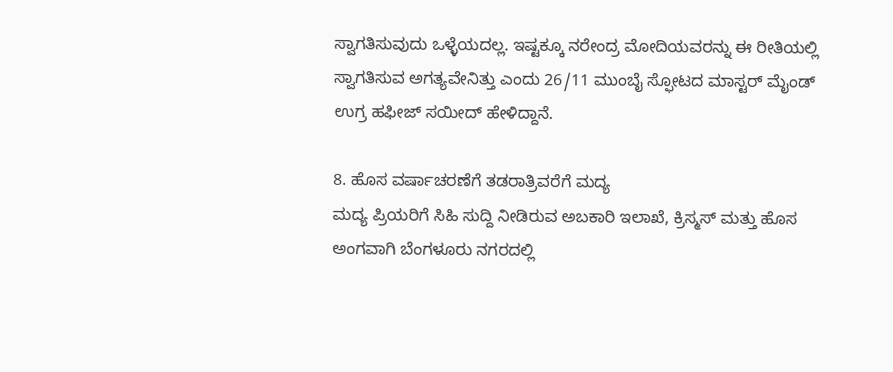ಸ್ವಾಗತಿಸುವುದು ಒಳ್ಳೆಯದಲ್ಲ. ಇಷ್ಟಕ್ಕೂ ನರೇಂದ್ರ ಮೋದಿಯವರನ್ನು ಈ ರೀತಿಯಲ್ಲಿ ಸ್ವಾಗತಿಸುವ ಅಗತ್ಯವೇನಿತ್ತು ಎಂದು 26/11 ಮುಂಬೈ ಸ್ಫೋಟದ ಮಾಸ್ಟರ್ ಮೈಂಡ್ ಉಗ್ರ ಹಫೀಜ್ ಸಯೀದ್ ಹೇಳಿದ್ದಾನೆ.

8. ಹೊಸ ವರ್ಷಾಚರಣೆಗೆ ತಡರಾತ್ರಿವರೆಗೆ ಮದ್ಯ
ಮದ್ಯ ಪ್ರಿಯರಿಗೆ ಸಿಹಿ ಸುದ್ದಿ ನೀಡಿರುವ ಅಬಕಾರಿ ಇಲಾಖೆ, ಕ್ರಿಸ್ಮಸ್ ಮತ್ತು ಹೊಸ ಅಂಗವಾಗಿ ಬೆಂಗಳೂರು ನಗರದಲ್ಲಿ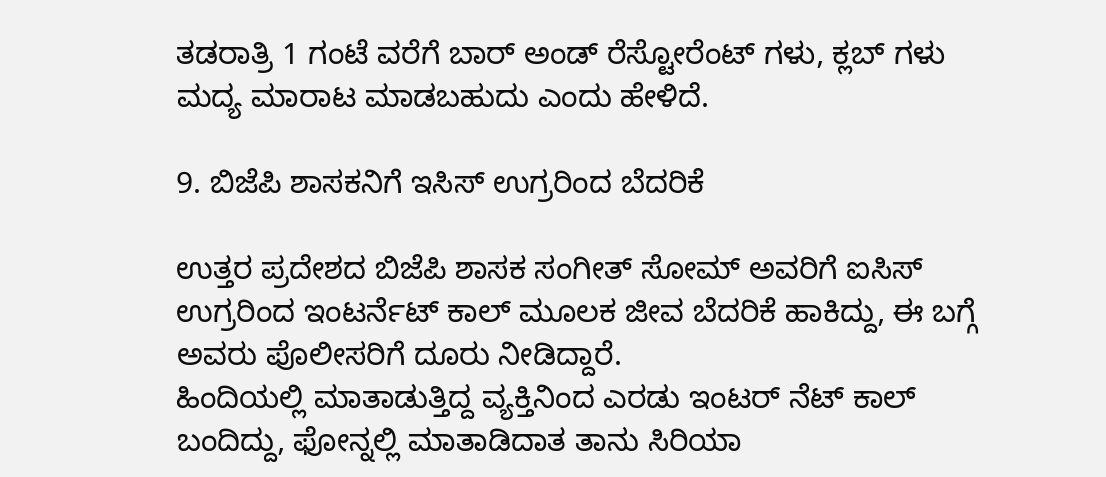ತಡರಾತ್ರಿ 1 ಗಂಟೆ ವರೆಗೆ ಬಾರ್ ಅಂಡ್ ರೆಸ್ಟೋರೆಂಟ್ ಗಳು, ಕ್ಲಬ್ ಗಳು ಮದ್ಯ ಮಾರಾಟ ಮಾಡಬಹುದು ಎಂದು ಹೇಳಿದೆ.

9. ಬಿಜೆಪಿ ಶಾಸಕನಿಗೆ ಇಸಿಸ್ ಉಗ್ರರಿಂದ ಬೆದರಿಕೆ

ಉತ್ತರ ಪ್ರದೇಶದ ಬಿಜೆಪಿ ಶಾಸಕ ಸಂಗೀತ್ ಸೋಮ್ ಅವರಿಗೆ ಐಸಿಸ್ ಉಗ್ರರಿಂದ ಇಂಟರ್ನೆಟ್ ಕಾಲ್ ಮೂಲಕ ಜೀವ ಬೆದರಿಕೆ ಹಾಕಿದ್ದು, ಈ ಬಗ್ಗೆ ಅವರು ಪೊಲೀಸರಿಗೆ ದೂರು ನೀಡಿದ್ದಾರೆ.
ಹಿಂದಿಯಲ್ಲಿ ಮಾತಾಡುತ್ತಿದ್ದ ವ್ಯಕ್ತಿನಿಂದ ಎರಡು ಇಂಟರ್ ನೆಟ್ ಕಾಲ್ ಬಂದಿದ್ದು, ಫೋನ್ನಲ್ಲಿ ಮಾತಾಡಿದಾತ ತಾನು ಸಿರಿಯಾ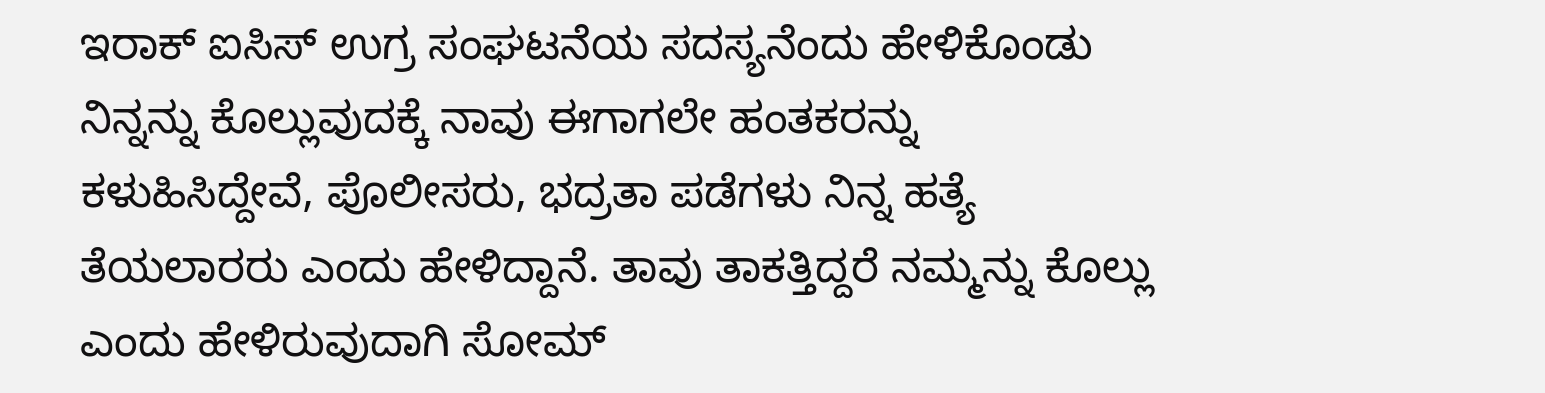ಇರಾಕ್ ಐಸಿಸ್ ಉಗ್ರ ಸಂಘಟನೆಯ ಸದಸ್ಯನೆಂದು ಹೇಳಿಕೊಂಡು ನಿನ್ನನ್ನು ಕೊಲ್ಲುವುದಕ್ಕೆ ನಾವು ಈಗಾಗಲೇ ಹಂತಕರನ್ನು ಕಳುಹಿಸಿದ್ದೇವೆ, ಪೊಲೀಸರು, ಭದ್ರತಾ ಪಡೆಗಳು ನಿನ್ನ ಹತ್ಯೆ ತೆಯಲಾರರು ಎಂದು ಹೇಳಿದ್ದಾನೆ. ತಾವು ತಾಕತ್ತಿದ್ದರೆ ನಮ್ಮನ್ನು ಕೊಲ್ಲು ಎಂದು ಹೇಳಿರುವುದಾಗಿ ಸೋಮ್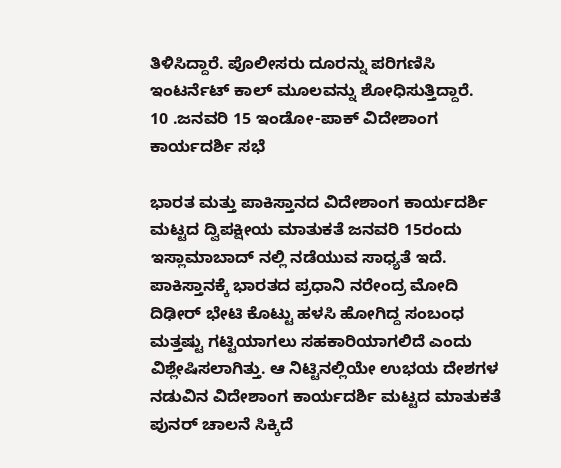ತಿಳಿಸಿದ್ದಾರೆ. ಪೊಲೀಸರು ದೂರನ್ನು ಪರಿಗಣಿಸಿ ಇಂಟರ್ನೆಟ್ ಕಾಲ್ ಮೂಲವನ್ನು ಶೋಧಿಸುತ್ತಿದ್ದಾರೆ.
10 .ಜನವರಿ 15 ಇಂಡೋ-ಪಾಕ್ ವಿದೇಶಾಂಗ ಕಾರ್ಯದರ್ಶಿ ಸಭೆ

ಭಾರತ ಮತ್ತು ಪಾಕಿಸ್ತಾನದ ವಿದೇಶಾಂಗ ಕಾರ್ಯದರ್ಶಿ ಮಟ್ಟದ ದ್ವಿಪಕ್ಷೀಯ ಮಾತುಕತೆ ಜನವರಿ 15ರಂದು ಇಸ್ಲಾಮಾಬಾದ್ ನಲ್ಲಿ ನಡೆಯುವ ಸಾಧ್ಯತೆ ಇದೆ. ಪಾಕಿಸ್ತಾನಕ್ಕೆ ಭಾರತದ ಪ್ರಧಾನಿ ನರೇಂದ್ರ ಮೋದಿ ದಿಢೀರ್ ಭೇಟಿ ಕೊಟ್ಟು ಹಳಸಿ ಹೋಗಿದ್ದ ಸಂಬಂಧ ಮತ್ತಷ್ಟು ಗಟ್ಟಿಯಾಗಲು ಸಹಕಾರಿಯಾಗಲಿದೆ ಎಂದು ವಿಶ್ಲೇಷಿಸಲಾಗಿತ್ತು. ಆ ನಿಟ್ಟಿನಲ್ಲಿಯೇ ಉಭಯ ದೇಶಗಳ ನಡುವಿನ ವಿದೇಶಾಂಗ ಕಾರ್ಯದರ್ಶಿ ಮಟ್ಟದ ಮಾತುಕತೆ ಪುನರ್ ಚಾಲನೆ ಸಿಕ್ಕಿದೆ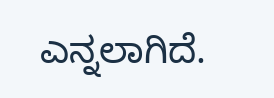ಎನ್ನಲಾಗಿದೆ.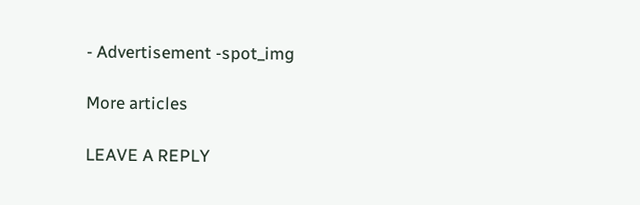- Advertisement -spot_img

More articles

LEAVE A REPLY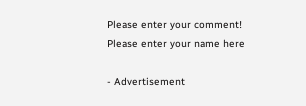Please enter your comment!
Please enter your name here

- Advertisement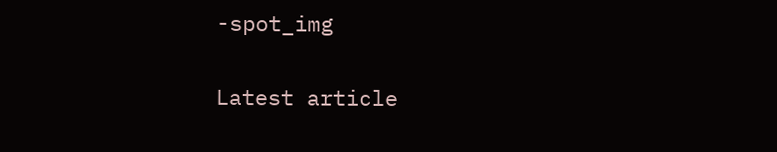-spot_img

Latest article